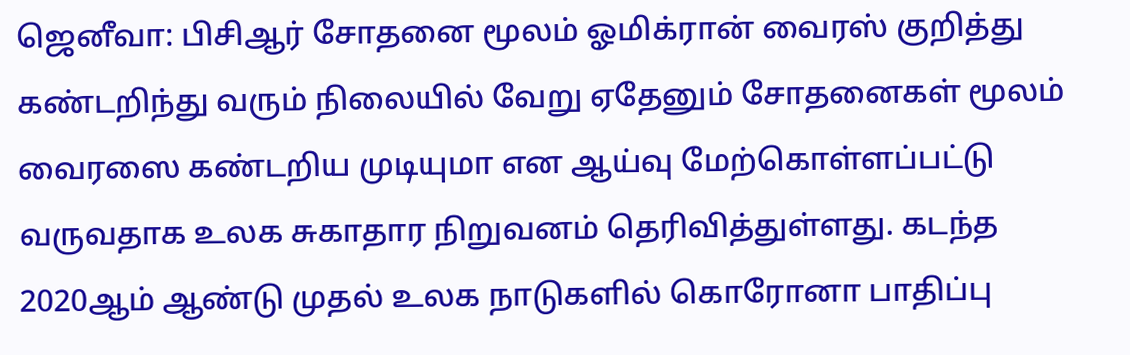ஜெனீவா: பிசிஆர் சோதனை மூலம் ஓமிக்ரான் வைரஸ் குறித்து கண்டறிந்து வரும் நிலையில் வேறு ஏதேனும் சோதனைகள் மூலம் வைரஸை கண்டறிய முடியுமா என ஆய்வு மேற்கொள்ளப்பட்டு வருவதாக உலக சுகாதார நிறுவனம் தெரிவித்துள்ளது. கடந்த 2020ஆம் ஆண்டு முதல் உலக நாடுகளில் கொரோனா பாதிப்பு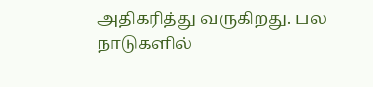அதிகரித்து வருகிறது. பல நாடுகளில்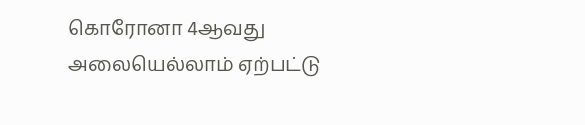கொரோனா 4ஆவது அலையெல்லாம் ஏற்பட்டு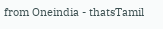from Oneindia - thatsTamil